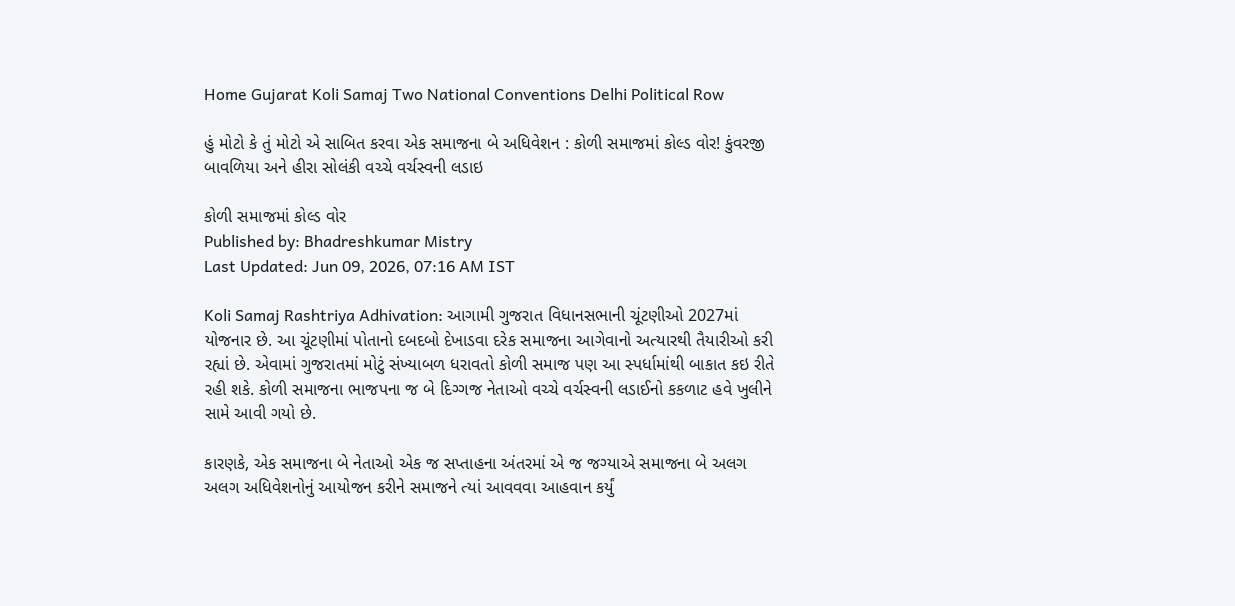Home Gujarat Koli Samaj Two National Conventions Delhi Political Row

હું મોટો કે તું મોટો એ સાબિત કરવા એક સમાજના બે અધિવેશન : કોળી સમાજમાં કોલ્ડ વોર! કુંવરજી બાવળિયા અને હીરા સોલંકી વચ્ચે વર્ચસ્વની લડાઇ

કોળી સમાજમાં કોલ્ડ વોર
Published by: Bhadreshkumar Mistry
Last Updated: Jun 09, 2026, 07:16 AM IST

Koli Samaj Rashtriya Adhivation: આગામી ગુજરાત વિધાનસભાની ચૂંટણીઓ 2027માં યોજનાર છે. આ ચૂંટણીમાં પોતાનો દબદબો દેખાડવા દરેક સમાજના આગેવાનો અત્યારથી તૈયારીઓ કરી રહ્યાં છે. એવામાં ગુજરાતમાં મોટું સંખ્યાબળ ધરાવતો કોળી સમાજ પણ આ સ્પર્ધામાંથી બાકાત કઇ રીતે રહી શકે. કોળી સમાજના ભાજપના જ બે દિગ્ગજ નેતાઓ વચ્ચે વર્ચસ્વની લડાઈનો કકળાટ હવે ખુલીને સામે આવી ગયો છે.

કારણકે, એક સમાજના બે નેતાઓ એક જ સપ્તાહના અંતરમાં એ જ જગ્યાએ સમાજના બે અલગ અલગ અધિવેશનોનું આયોજન કરીને સમાજને ત્યાં આવવવા આહવાન કર્યું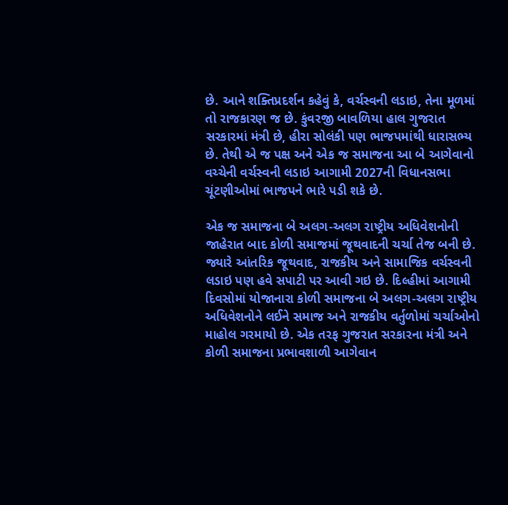છે. આને શક્તિપ્રદર્શન કહેવું કે, વર્ચસ્વની લડાઇ, તેના મૂળમાં તો રાજકારણ જ છે. કુંવરજી બાવળિયા હાલ ગુજરાત સરકારમાં મંત્રી છે, હીરા સોલંકી પણ ભાજપમાંથી ધારાસભ્ય છે. તેથી એ જ પક્ષ અને એક જ સમાજના આ બે આગેવાનો વચ્ચેની વર્ચસ્વની લડાઇ આગામી 2027ની વિધાનસભા ચૂંટણીઓમાં ભાજપને ભારે પડી શકે છે.

એક જ સમાજના બે અલગ-અલગ રાષ્ટ્રીય અધિવેશનોની જાહેરાત બાદ કોળી સમાજમાં જૂથવાદની ચર્ચા તેજ બની છે. જ્યારે આંતરિક જૂથવાદ, રાજકીય અને સામાજિક વર્ચસ્વની લડાઇ પણ હવે સપાટી પર આવી ગઇ છે. દિલ્હીમાં આગામી દિવસોમાં યોજાનારા કોળી સમાજના બે અલગ-અલગ રાષ્ટ્રીય અધિવેશનોને લઈને સમાજ અને રાજકીય વર્તુળોમાં ચર્ચાઓનો માહોલ ગરમાયો છે. એક તરફ ગુજરાત સરકારના મંત્રી અને કોળી સમાજના પ્રભાવશાળી આગેવાન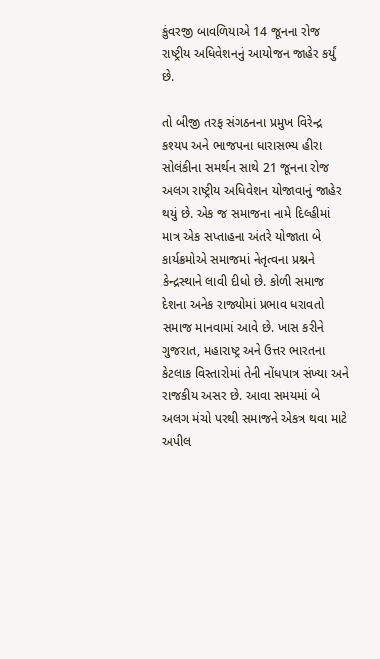કુંવરજી બાવળિયાએ 14 જૂનના રોજ રાષ્ટ્રીય અધિવેશનનું આયોજન જાહેર કર્યું છે.

તો બીજી તરફ સંગઠનના પ્રમુખ વિરેન્દ્ર કશ્યપ અને ભાજપના ધારાસભ્ય હીરા સોલંકીના સમર્થન સાથે 21 જૂનના રોજ અલગ રાષ્ટ્રીય અધિવેશન યોજાવાનું જાહેર થયું છે. એક જ સમાજના નામે દિલ્હીમાં માત્ર એક સપ્તાહના અંતરે યોજાતા બે કાર્યક્રમોએ સમાજમાં નેતૃત્વના પ્રશ્નને કેન્દ્રસ્થાને લાવી દીધો છે. કોળી સમાજ દેશના અનેક રાજ્યોમાં પ્રભાવ ધરાવતો સમાજ માનવામાં આવે છે. ખાસ કરીને ગુજરાત, મહારાષ્ટ્ર અને ઉત્તર ભારતના કેટલાક વિસ્તારોમાં તેની નોંધપાત્ર સંખ્યા અને રાજકીય અસર છે. આવા સમયમાં બે અલગ મંચો પરથી સમાજને એકત્ર થવા માટે અપીલ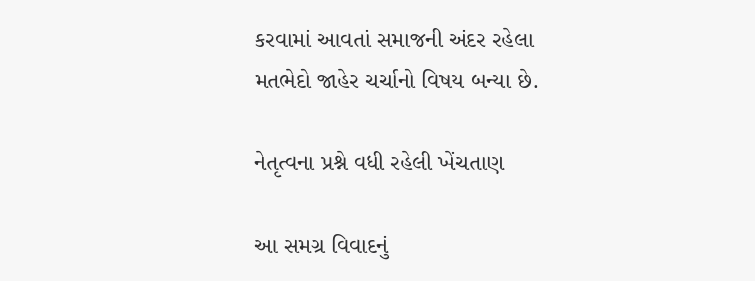કરવામાં આવતાં સમાજની અંદર રહેલા મતભેદો જાહેર ચર્ચાનો વિષય બન્યા છે.

નેતૃત્વના પ્રશ્ને વધી રહેલી ખેંચતાણ

આ સમગ્ર વિવાદનું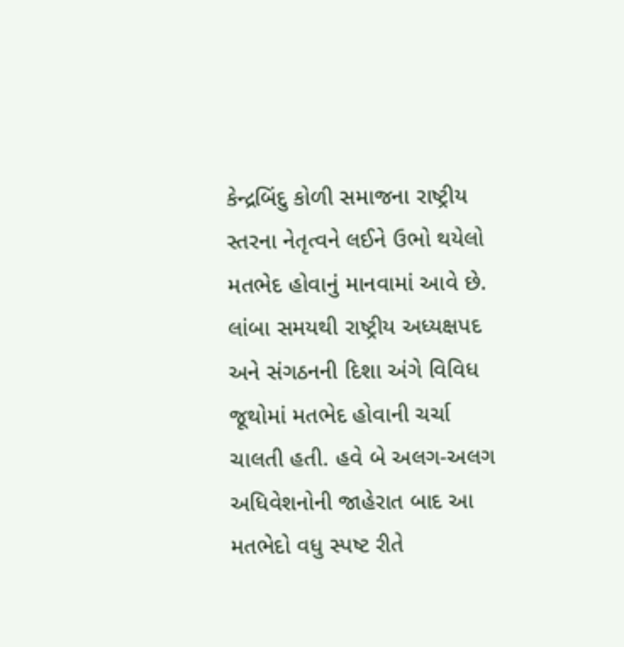કેન્દ્રબિંદુ કોળી સમાજના રાષ્ટ્રીય સ્તરના નેતૃત્વને લઈને ઉભો થયેલો મતભેદ હોવાનું માનવામાં આવે છે. લાંબા સમયથી રાષ્ટ્રીય અધ્યક્ષપદ અને સંગઠનની દિશા અંગે વિવિધ જૂથોમાં મતભેદ હોવાની ચર્ચા ચાલતી હતી. હવે બે અલગ-અલગ અધિવેશનોની જાહેરાત બાદ આ મતભેદો વધુ સ્પષ્ટ રીતે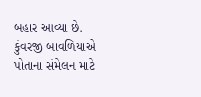બહાર આવ્યા છે. કુંવરજી બાવળિયાએ પોતાના સંમેલન માટે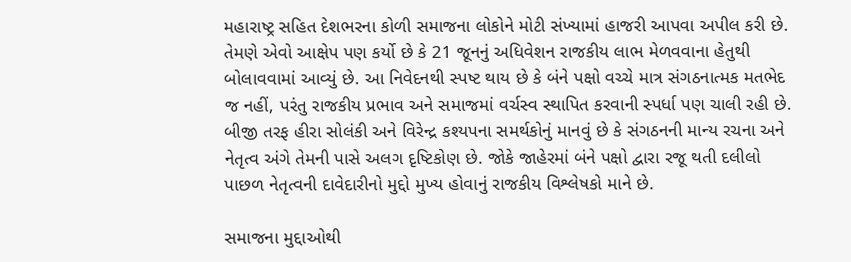મહારાષ્ટ્ર સહિત દેશભરના કોળી સમાજના લોકોને મોટી સંખ્યામાં હાજરી આપવા અપીલ કરી છે. તેમણે એવો આક્ષેપ પણ કર્યો છે કે 21 જૂનનું અધિવેશન રાજકીય લાભ મેળવવાના હેતુથી બોલાવવામાં આવ્યું છે. આ નિવેદનથી સ્પષ્ટ થાય છે કે બંને પક્ષો વચ્ચે માત્ર સંગઠનાત્મક મતભેદ જ નહીં, પરંતુ રાજકીય પ્રભાવ અને સમાજમાં વર્ચસ્વ સ્થાપિત કરવાની સ્પર્ધા પણ ચાલી રહી છે. બીજી તરફ હીરા સોલંકી અને વિરેન્દ્ર કશ્યપના સમર્થકોનું માનવું છે કે સંગઠનની માન્ય રચના અને નેતૃત્વ અંગે તેમની પાસે અલગ દૃષ્ટિકોણ છે. જોકે જાહેરમાં બંને પક્ષો દ્વારા રજૂ થતી દલીલો પાછળ નેતૃત્વની દાવેદારીનો મુદ્દો મુખ્ય હોવાનું રાજકીય વિશ્લેષકો માને છે.

સમાજના મુદ્દાઓથી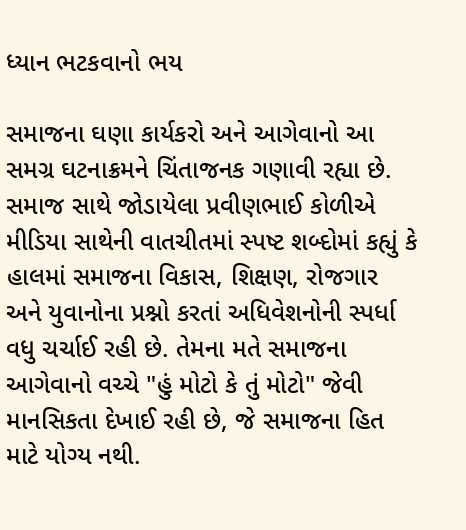ધ્યાન ભટકવાનો ભય

સમાજના ઘણા કાર્યકરો અને આગેવાનો આ સમગ્ર ઘટનાક્રમને ચિંતાજનક ગણાવી રહ્યા છે. સમાજ સાથે જોડાયેલા પ્રવીણભાઈ કોળીએ મીડિયા સાથેની વાતચીતમાં સ્પષ્ટ શબ્દોમાં કહ્યું કે હાલમાં સમાજના વિકાસ, શિક્ષણ, રોજગાર અને યુવાનોના પ્રશ્નો કરતાં અધિવેશનોની સ્પર્ધા વધુ ચર્ચાઈ રહી છે. તેમના મતે સમાજના આગેવાનો વચ્ચે "હું મોટો કે તું મોટો" જેવી માનસિકતા દેખાઈ રહી છે, જે સમાજના હિત માટે યોગ્ય નથી.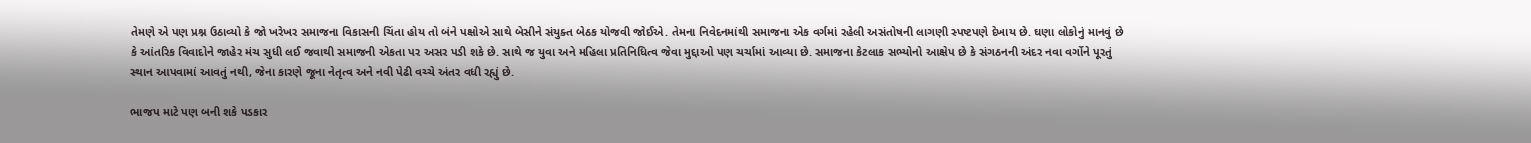તેમણે એ પણ પ્રશ્ન ઉઠાવ્યો કે જો ખરેખર સમાજના વિકાસની ચિંતા હોય તો બંને પક્ષોએ સાથે બેસીને સંયુક્ત બેઠક યોજવી જોઈએ. તેમના નિવેદનમાંથી સમાજના એક વર્ગમાં રહેલી અસંતોષની લાગણી સ્પષ્ટપણે દેખાય છે. ઘણા લોકોનું માનવું છે કે આંતરિક વિવાદોને જાહેર મંચ સુધી લઈ જવાથી સમાજની એકતા પર અસર પડી શકે છે. સાથે જ યુવા અને મહિલા પ્રતિનિધિત્વ જેવા મુદ્દાઓ પણ ચર્ચામાં આવ્યા છે. સમાજના કેટલાક સભ્યોનો આક્ષેપ છે કે સંગઠનની અંદર નવા વર્ગોને પૂરતું સ્થાન આપવામાં આવતું નથી, જેના કારણે જૂના નેતૃત્વ અને નવી પેઢી વચ્ચે અંતર વધી રહ્યું છે.

ભાજપ માટે પણ બની શકે પડકાર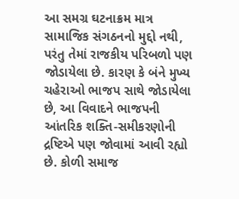આ સમગ્ર ઘટનાક્રમ માત્ર સામાજિક સંગઠનનો મુદ્દો નથી, પરંતુ તેમાં રાજકીય પરિબળો પણ જોડાયેલા છે. કારણ કે બંને મુખ્ય ચહેરાઓ ભાજપ સાથે જોડાયેલા છે, આ વિવાદને ભાજપની આંતરિક શક્તિ-સમીકરણોની દ્રષ્ટિએ પણ જોવામાં આવી રહ્યો છે. કોળી સમાજ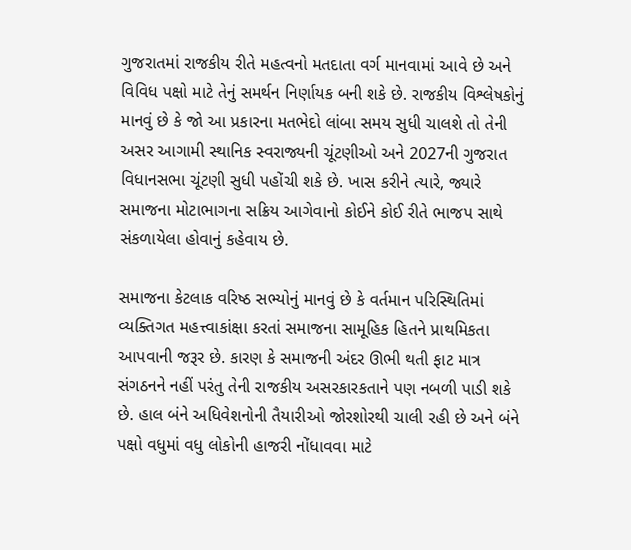ગુજરાતમાં રાજકીય રીતે મહત્વનો મતદાતા વર્ગ માનવામાં આવે છે અને વિવિધ પક્ષો માટે તેનું સમર્થન નિર્ણાયક બની શકે છે. રાજકીય વિશ્લેષકોનું માનવું છે કે જો આ પ્રકારના મતભેદો લાંબા સમય સુધી ચાલશે તો તેની અસર આગામી સ્થાનિક સ્વરાજ્યની ચૂંટણીઓ અને 2027ની ગુજરાત વિધાનસભા ચૂંટણી સુધી પહોંચી શકે છે. ખાસ કરીને ત્યારે, જ્યારે સમાજના મોટાભાગના સક્રિય આગેવાનો કોઈને કોઈ રીતે ભાજપ સાથે સંકળાયેલા હોવાનું કહેવાય છે.

સમાજના કેટલાક વરિષ્ઠ સભ્યોનું માનવું છે કે વર્તમાન પરિસ્થિતિમાં વ્યક્તિગત મહત્ત્વાકાંક્ષા કરતાં સમાજના સામૂહિક હિતને પ્રાથમિકતા આપવાની જરૂર છે. કારણ કે સમાજની અંદર ઊભી થતી ફાટ માત્ર સંગઠનને નહીં પરંતુ તેની રાજકીય અસરકારકતાને પણ નબળી પાડી શકે છે. હાલ બંને અધિવેશનોની તૈયારીઓ જોરશોરથી ચાલી રહી છે અને બંને પક્ષો વધુમાં વધુ લોકોની હાજરી નોંધાવવા માટે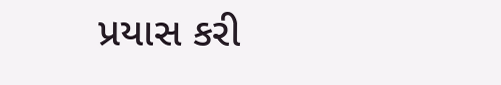પ્રયાસ કરી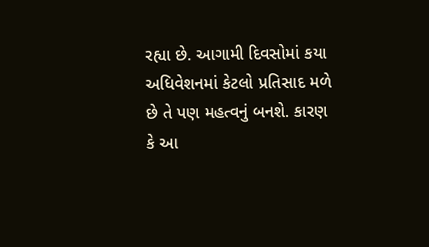રહ્યા છે. આગામી દિવસોમાં કયા અધિવેશનમાં કેટલો પ્રતિસાદ મળે છે તે પણ મહત્વનું બનશે. કારણ કે આ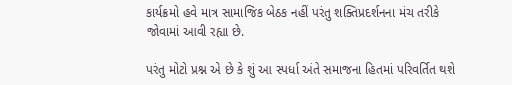કાર્યક્રમો હવે માત્ર સામાજિક બેઠક નહીં પરંતુ શક્તિપ્રદર્શનના મંચ તરીકે જોવામાં આવી રહ્યા છે.

પરંતુ મોટો પ્રશ્ન એ છે કે શું આ સ્પર્ધા અંતે સમાજના હિતમાં પરિવર્તિત થશે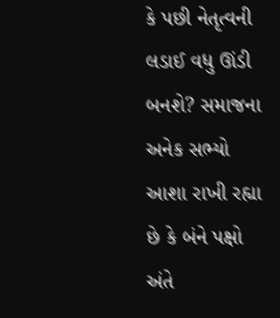કે પછી નેતૃત્વની લડાઈ વધુ ઊંડી બનશે? સમાજના અનેક સભ્યો આશા રાખી રહ્યા છે કે બંને પક્ષો અંતે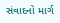સંવાદનો માર્ગ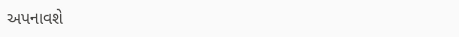અપનાવશે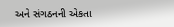અને સંગઠનની એકતા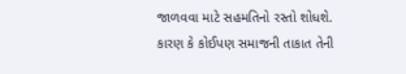જાળવવા માટે સહમતિનો રસ્તો શોધશે. કારણ કે કોઈપણ સમાજની તાકાત તેની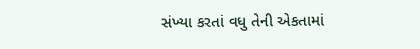સંખ્યા કરતાં વધુ તેની એકતામાં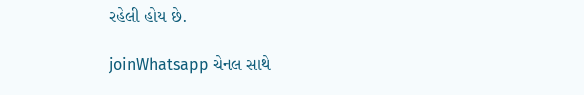રહેલી હોય છે.

joinWhatsapp ચેનલ સાથે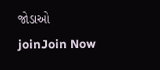જોડાઓ
joinJoin Now